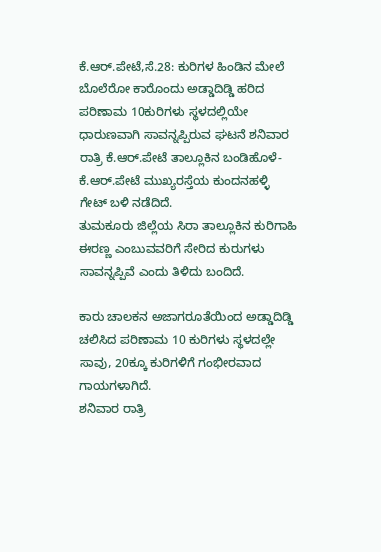ಕೆ.ಆರ್.ಪೇಟೆ,ಸೆ.28: ಕುರಿಗಳ ಹಿಂಡಿನ ಮೇಲೆ ಬೊಲೆರೋ ಕಾರೊಂದು ಅಡ್ಡಾದಿಡ್ಡಿ ಹರಿದ ಪರಿಣಾಮ 10ಕುರಿಗಳು ಸ್ಥಳದಲ್ಲಿಯೇ ಧಾರುಣವಾಗಿ ಸಾವನ್ನಪ್ಪಿರುವ ಘಟನೆ ಶನಿವಾರ ರಾತ್ರಿ ಕೆ.ಆರ್.ಪೇಟೆ ತಾಲ್ಲೂಕಿನ ಬಂಡಿಹೊಳೆ- ಕೆ.ಆರ್.ಪೇಟೆ ಮುಖ್ಯರಸ್ತೆಯ ಕುಂದನಹಳ್ಳಿ ಗೇಟ್ ಬಳಿ ನಡೆದಿದೆ.
ತುಮಕೂರು ಜಿಲ್ಲೆಯ ಸಿರಾ ತಾಲ್ಲೂಕಿನ ಕುರಿಗಾಹಿ ಈರಣ್ಣ ಎಂಬುವವರಿಗೆ ಸೇರಿದ ಕುರುಗಳು ಸಾವನ್ನಪ್ಪಿವೆ ಎಂದು ತಿಳಿದು ಬಂದಿದೆ.

ಕಾರು ಚಾಲಕನ ಅಜಾಗರೂತೆಯಿಂದ ಅಡ್ಡಾದಿಡ್ಡಿ ಚಲಿಸಿದ ಪರಿಣಾಮ 10 ಕುರಿಗಳು ಸ್ಥಳದಲ್ಲೇ ಸಾವು, 20ಕ್ಕೂ ಕುರಿಗಳಿಗೆ ಗಂಭೀರವಾದ ಗಾಯಗಳಾಗಿದೆ.
ಶನಿವಾರ ರಾತ್ರಿ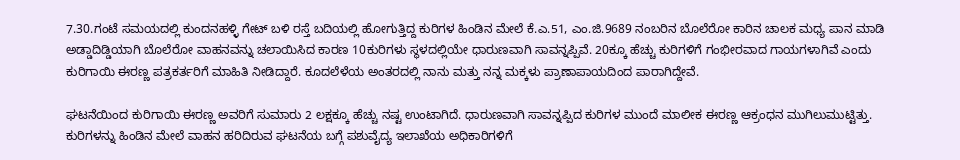7.30.ಗಂಟೆ ಸಮಯದಲ್ಲಿ ಕುಂದನಹಳ್ಳಿ ಗೇಟ್ ಬಳಿ ರಸ್ತೆ ಬದಿಯಲ್ಲಿ ಹೋಗುತ್ತಿದ್ದ ಕುರಿಗಳ ಹಿಂಡಿನ ಮೇಲೆ ಕೆ.ಎ.51, ಎಂ.ಜಿ.9689 ನಂಬರಿನ ಬೊಲೆರೋ ಕಾರಿನ ಚಾಲಕ ಮಧ್ಯ ಪಾನ ಮಾಡಿ ಅಡ್ಡಾದಿಡ್ಡಿಯಾಗಿ ಬೊಲೆರೋ ವಾಹನವನ್ನು ಚಲಾಯಿಸಿದ ಕಾರಣ 10ಕುರಿಗಳು ಸ್ಥಳದಲ್ಲಿಯೇ ಧಾರುಣವಾಗಿ ಸಾವನ್ನಪ್ಪಿವೆ. 20ಕ್ಕೂ ಹೆಚ್ಚು ಕುರಿಗಳಿಗೆ ಗಂಭೀರವಾದ ಗಾಯಗಳಾಗಿವೆ ಎಂದು ಕುರಿಗಾಯಿ ಈರಣ್ಣ ಪತ್ರಕರ್ತರಿಗೆ ಮಾಹಿತಿ ನೀಡಿದ್ದಾರೆ. ಕೂದಲೆಳೆಯ ಅಂತರದಲ್ಲಿ ನಾನು ಮತ್ತು ನನ್ನ ಮಕ್ಕಳು ಪ್ರಾಣಾಪಾಯದಿಂದ ಪಾರಾಗಿದ್ದೇವೆ.

ಘಟನೆಯಿಂದ ಕುರಿಗಾಯಿ ಈರಣ್ಣ ಅವರಿಗೆ ಸುಮಾರು 2 ಲಕ್ಷಕ್ಕೂ ಹೆಚ್ಚು ನಷ್ಟ ಉಂಟಾಗಿದೆ. ಧಾರುಣವಾಗಿ ಸಾವನ್ನಪ್ಪಿದ ಕುರಿಗಳ ಮುಂದೆ ಮಾಲೀಕ ಈರಣ್ಣ ಆಕ್ರಂಧನ ಮುಗಿಲುಮುಟ್ಟಿತ್ತು.
ಕುರಿಗಳನ್ನು ಹಿಂಡಿನ ಮೇಲೆ ವಾಹನ ಹರಿದಿರುವ ಘಟನೆಯ ಬಗ್ಗೆ ಪಶುವೈದ್ಯ ಇಲಾಖೆಯ ಅಧಿಕಾರಿಗಳಿಗೆ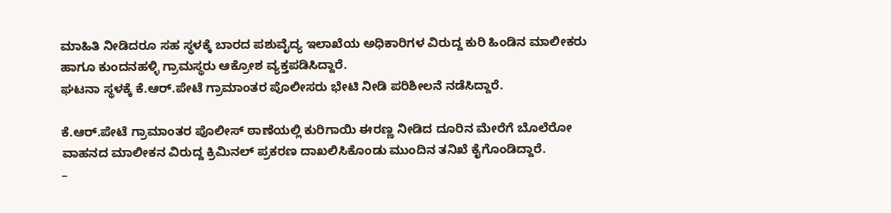ಮಾಹಿತಿ ನೀಡಿದರೂ ಸಹ ಸ್ಥಳಕ್ಕೆ ಬಾರದ ಪಶುವೈದ್ಯ ಇಲಾಖೆಯ ಅಧಿಕಾರಿಗಳ ವಿರುದ್ದ ಕುರಿ ಹಿಂಡಿನ ಮಾಲೀಕರು ಹಾಗೂ ಕುಂದನಹಳ್ಳಿ ಗ್ರಾಮಸ್ಥರು ಆಕ್ರೋಶ ವ್ಯಕ್ತಪಡಿಸಿದ್ದಾರೆ.
ಘಟನಾ ಸ್ಥಳಕ್ಕೆ ಕೆ.ಆರ್.ಪೇಟೆ ಗ್ರಾಮಾಂತರ ಪೊಲೀಸರು ಭೇಟಿ ನೀಡಿ ಪರಿಶೀಲನೆ ನಡೆಸಿದ್ದಾರೆ.

ಕೆ.ಆರ್.ಪೇಟೆ ಗ್ರಾಮಾಂತರ ಪೊಲೀಸ್ ಠಾಣೆಯಲ್ಲಿ ಕುರಿಗಾಯಿ ಈರಣ್ಣ ನೀಡಿದ ದೂರಿನ ಮೇರೆಗೆ ಬೊಲೆರೋ ವಾಹನದ ಮಾಲೀಕನ ವಿರುದ್ದ ಕ್ರಿಮಿನಲ್ ಪ್ರಕರಣ ದಾಖಲಿಸಿಕೊಂಡು ಮುಂದಿನ ತನಿಖೆ ಕೈಗೊಂಡಿದ್ದಾರೆ.
–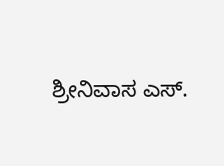ಶ್ರೀನಿವಾಸ ಎಸ್.